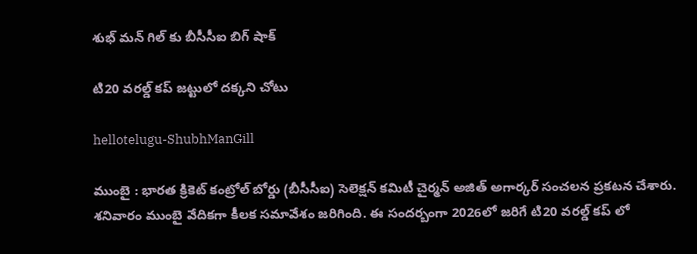శుభ్ మ‌న్ గిల్ కు బీసీసీఐ బిగ్ షాక్

టి20 వ‌ర‌ల్డ్ క‌ప్ జ‌ట్టులో ద‌క్క‌ని చోటు

hellotelugu-ShubhManGill

ముంబై : భార‌త క్రికెట్ కంట్రోల్ బోర్డు (బీసీసీఐ) సెలెక్ష‌న్ క‌మిటీ చైర్మ‌న్ అజిత్ అగార్క‌ర్ సంచ‌ల‌న ప్ర‌క‌ట‌న చేశారు. శ‌నివారం ముంబై వేదిక‌గా కీల‌క స‌మావేశం జ‌రిగింది. ఈ సంద‌ర్బంగా 2026లో జ‌రిగే టి20 వ‌ర‌ల్డ్ క‌ప్ లో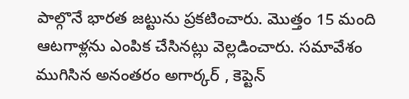పాల్గొనే భార‌త జ‌ట్టును ప్ర‌క‌టించారు. మొత్తం 15 మంది ఆట‌గాళ్ల‌ను ఎంపిక చేసిన‌ట్లు వెల్ల‌డించారు. స‌మావేశం ముగిసిన అనంత‌రం అగార్క‌ర్ , కెప్టెన్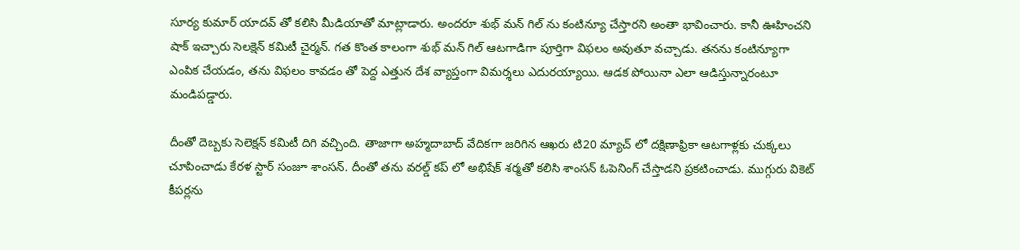సూర్య కుమార్ యాద‌వ్ తో క‌లిసి మీడియాతో మాట్లాడారు. అంద‌రూ శుభ్ మ‌న్ గిల్ ను కంటిన్యూ చేస్తార‌ని అంతా భావించారు. కానీ ఊహించ‌ని షాక్ ఇచ్చారు సెల‌క్షెన్ క‌మిటీ చైర్మ‌న్. గ‌త కొంత కాలంగా శుభ్ మ‌న్ గిల్ ఆట‌గాడిగా పూర్తిగా విఫ‌లం అవుతూ వ‌చ్చాడు. త‌న‌ను కంటిన్యూగా ఎంపిక చేయ‌డం, త‌ను విఫ‌లం కావ‌డం తో పెద్ద ఎత్తున దేశ వ్యాప్తంగా విమ‌ర్శ‌లు ఎదుర‌య్యాయి. ఆడ‌క పోయినా ఎలా ఆడిస్తున్నారంటూ మండిప‌డ్డారు.

దీంతో దెబ్బ‌కు సెలెక్ష‌న్ క‌మిటీ దిగి వ‌చ్చింది. తాజాగా అహ్మ‌దాబాద్ వేదిక‌గా జ‌రిగిన ఆఖ‌రు టి20 మ్యాచ్ లో ద‌క్షిణాఫ్రికా ఆట‌గాళ్ల‌కు చుక్క‌లు చూపించాడు కేర‌ళ స్టార్ సంజూ శాంస‌న్. దీంతో త‌ను వ‌ర‌ల్డ్ క‌ప్ లో అభిషేక్ శ‌ర్మ‌తో క‌లిసి శాంస‌న్ ఓపెనింగ్ చేస్తాడ‌ని ప్ర‌క‌టించాడు. ముగ్గురు వికెట్ కీప‌ర్ల‌ను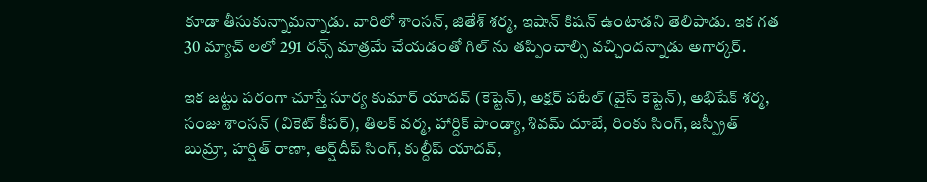కూడా తీసుకున్నామ‌న్నాడు. వారిలో శాంస‌న్, జితేశ్ శ‌ర్మ‌, ఇషాన్ కిష‌న్ ఉంటాడ‌ని తెలిపాడు. ఇక గ‌త 30 మ్యాచ్ ల‌లో 291 ర‌న్స్ మాత్ర‌మే చేయ‌డంతో గిల్ ను త‌ప్పించాల్సి వ‌చ్చింద‌న్నాడు అగార్క‌ర్.

ఇక జ‌ట్టు ప‌రంగా చూస్తే సూర్య కుమార్ యాదవ్ (కెప్టెన్), అక్షర్ పటేల్ (వైస్ కెప్టెన్), అభిషేక్ శర్మ, సంజు శాంసన్ (వికెట్ కీపర్), తిలక్ వర్మ, హార్దిక్ పాండ్యా, శివమ్ దూబే, రింకు సింగ్, జస్ప్రీత్ బుమ్రా, హర్షిత్ రాణా, అర్ష్‌దీప్ సింగ్, కుల్దీప్ యాదవ్,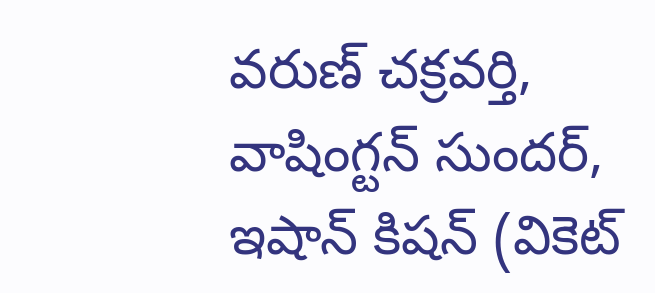వరుణ్ చక్రవర్తి, వాషింగ్టన్ సుందర్, ఇషాన్ కిషన్ (వికెట్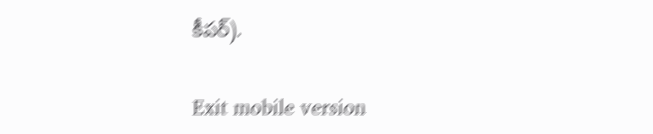కీపర్).

Exit mobile version